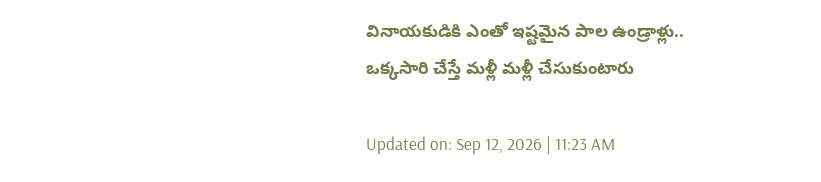వినాయకుడికి ఎంతో ఇష్టమైన పాల ఉండ్రాళ్లు.. ఒక్కసారి చేస్తే మళ్లీ మళ్లీ చేసుకుంటారు

Updated on: Sep 12, 2026 | 11:23 AM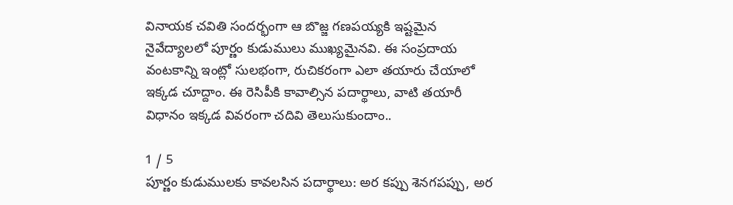వినాయక చవితి సందర్భంగా ఆ బొజ్జ గణపయ్యకి ఇష్టమైన నైవేద్యాలలో పూర్ణం కుడుములు ముఖ్యమైనవి. ఈ సంప్రదాయ వంటకాన్ని ఇంట్లో సులభంగా, రుచికరంగా ఎలా తయారు చేయాలో ఇక్కడ చూద్దాం. ఈ రెసిపీకి కావాల్సిన పదార్థాలు, వాటి తయారీ విధానం ఇక్కడ వివరంగా చదివి తెలుసుకుందాం..

1 / 5
పూర్ణం కుడుములకు కావలసిన పదార్థాలు: అర కప్పు శెనగపప్పు, అర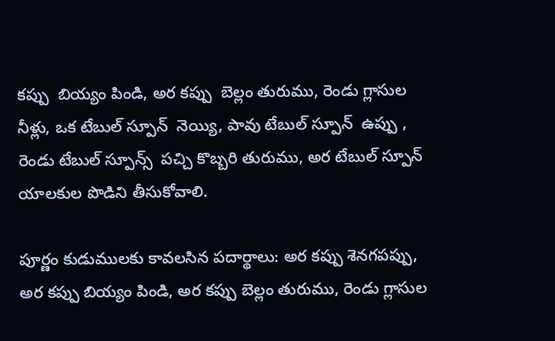కప్పు  బియ్యం పిండి, అర కప్పు  బెల్లం తురుము, రెండు గ్లాసుల  నీళ్లు, ఒక టేబుల్ స్పూన్  నెయ్యి, పావు టేబుల్ స్పూన్  ఉప్పు ,  రెండు టేబుల్ స్పూన్స్  పచ్చి కొబ్బరి తురుము, అర టేబుల్ స్పూన్  యాలకుల పొడిని తీసుకోవాలి.

పూర్ణం కుడుములకు కావలసిన పదార్థాలు: అర కప్పు శెనగపప్పు, అర కప్పు బియ్యం పిండి, అర కప్పు బెల్లం తురుము, రెండు గ్లాసుల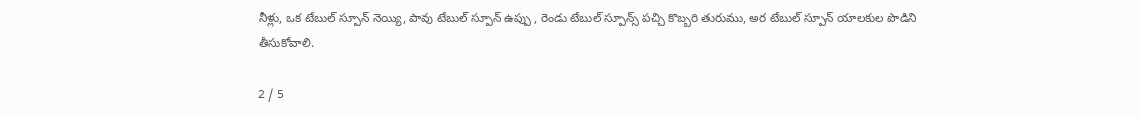నీళ్లు, ఒక టేబుల్ స్పూన్ నెయ్యి, పావు టేబుల్ స్పూన్ ఉప్పు , రెండు టేబుల్ స్పూన్స్ పచ్చి కొబ్బరి తురుము, అర టేబుల్ స్పూన్ యాలకుల పొడిని తీసుకోవాలి.

2 / 5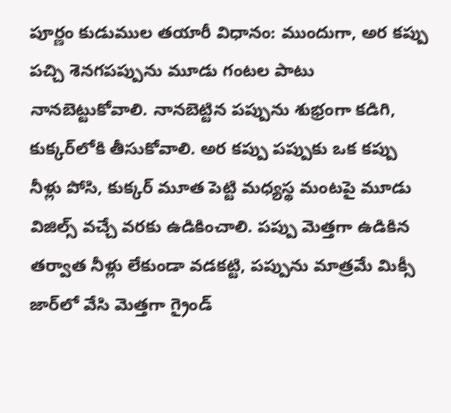పూర్ణం కుడుముల తయారీ విధానం: ముందుగా, అర కప్పు పచ్చి శెనగపప్పును మూడు గంటల పాటు నానబెట్టుకోవాలి. నానబెట్టిన పప్పును శుభ్రంగా కడిగి, కుక్కర్‌లోకి తీసుకోవాలి. అర కప్పు పప్పుకు ఒక కప్పు నీళ్లు పోసి, కుక్కర్ మూత పెట్టి మధ్యస్థ మంటపై మూడు విజిల్స్ వచ్చే వరకు ఉడికించాలి. పప్పు మెత్తగా ఉడికిన తర్వాత నీళ్లు లేకుండా వడకట్టి, పప్పును మాత్రమే మిక్సీ జార్‌లో వేసి మెత్తగా గ్రైండ్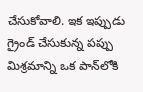చేసుకోవాలి. ఇక ఇప్పుడు  గ్రైండ్ చేసుకున్న పప్పు మిశ్రమాన్ని ఒక పాన్‌లోకి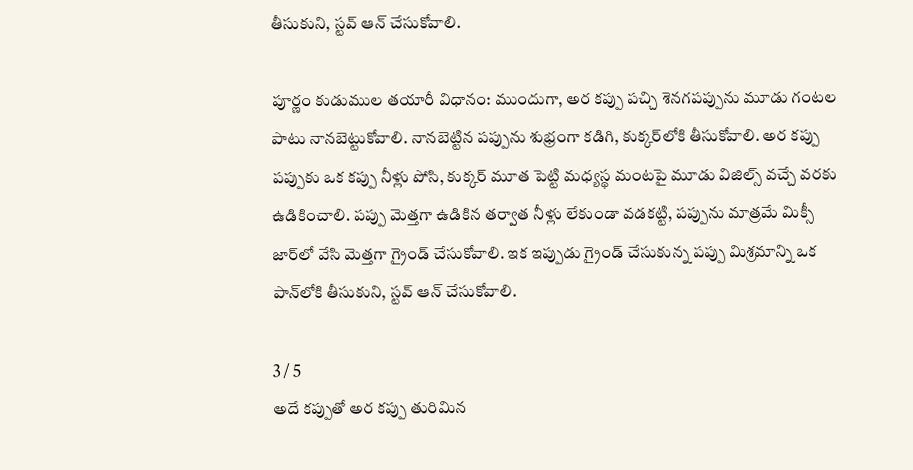తీసుకుని, స్టవ్ ఆన్ చేసుకోవాలి.

పూర్ణం కుడుముల తయారీ విధానం: ముందుగా, అర కప్పు పచ్చి శెనగపప్పును మూడు గంటల పాటు నానబెట్టుకోవాలి. నానబెట్టిన పప్పును శుభ్రంగా కడిగి, కుక్కర్‌లోకి తీసుకోవాలి. అర కప్పు పప్పుకు ఒక కప్పు నీళ్లు పోసి, కుక్కర్ మూత పెట్టి మధ్యస్థ మంటపై మూడు విజిల్స్ వచ్చే వరకు ఉడికించాలి. పప్పు మెత్తగా ఉడికిన తర్వాత నీళ్లు లేకుండా వడకట్టి, పప్పును మాత్రమే మిక్సీ జార్‌లో వేసి మెత్తగా గ్రైండ్ చేసుకోవాలి. ఇక ఇప్పుడు గ్రైండ్ చేసుకున్న పప్పు మిశ్రమాన్ని ఒక పాన్‌లోకి తీసుకుని, స్టవ్ ఆన్ చేసుకోవాలి.

3 / 5
అదే కప్పుతో అర కప్పు తురిమిన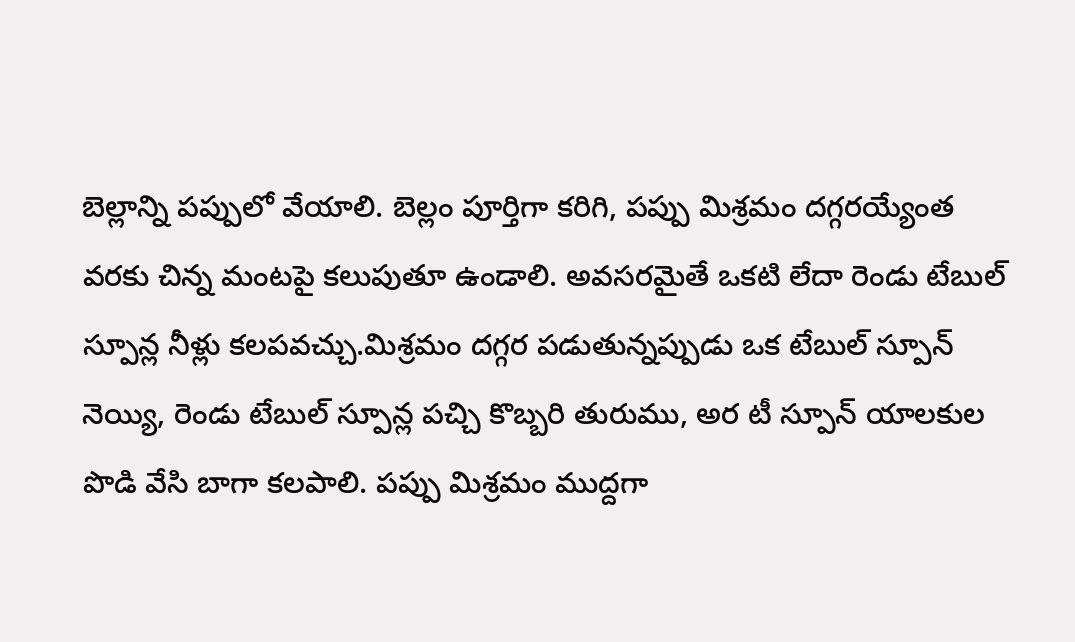బెల్లాన్ని పప్పులో వేయాలి. బెల్లం పూర్తిగా కరిగి, పప్పు మిశ్రమం దగ్గరయ్యేంత వరకు చిన్న మంటపై కలుపుతూ ఉండాలి. అవసరమైతే ఒకటి లేదా రెండు టేబుల్ స్పూన్ల నీళ్లు కలపవచ్చు.మిశ్రమం దగ్గర పడుతున్నప్పుడు ఒక టేబుల్ స్పూన్ నెయ్యి, రెండు టేబుల్ స్పూన్ల పచ్చి కొబ్బరి తురుము, అర టీ స్పూన్ యాలకుల పొడి వేసి బాగా కలపాలి. పప్పు మిశ్రమం ముద్దగా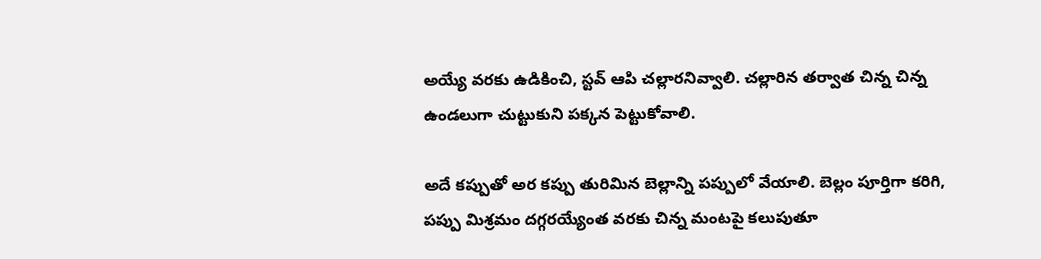అయ్యే వరకు ఉడికించి, స్టవ్ ఆపి చల్లారనివ్వాలి. చల్లారిన తర్వాత చిన్న చిన్న ఉండలుగా చుట్టుకుని పక్కన పెట్టుకోవాలి.

అదే కప్పుతో అర కప్పు తురిమిన బెల్లాన్ని పప్పులో వేయాలి. బెల్లం పూర్తిగా కరిగి, పప్పు మిశ్రమం దగ్గరయ్యేంత వరకు చిన్న మంటపై కలుపుతూ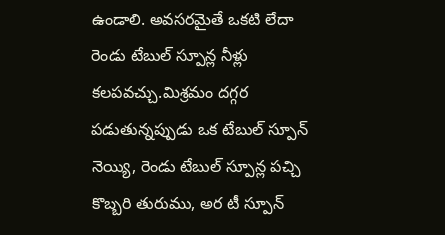ఉండాలి. అవసరమైతే ఒకటి లేదా రెండు టేబుల్ స్పూన్ల నీళ్లు కలపవచ్చు.మిశ్రమం దగ్గర పడుతున్నప్పుడు ఒక టేబుల్ స్పూన్ నెయ్యి, రెండు టేబుల్ స్పూన్ల పచ్చి కొబ్బరి తురుము, అర టీ స్పూన్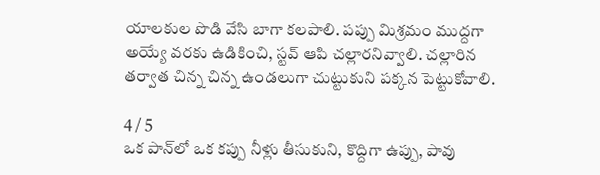యాలకుల పొడి వేసి బాగా కలపాలి. పప్పు మిశ్రమం ముద్దగా అయ్యే వరకు ఉడికించి, స్టవ్ ఆపి చల్లారనివ్వాలి. చల్లారిన తర్వాత చిన్న చిన్న ఉండలుగా చుట్టుకుని పక్కన పెట్టుకోవాలి.

4 / 5
ఒక పాన్‌లో ఒక కప్పు నీళ్లు తీసుకుని, కొద్దిగా ఉప్పు, పావు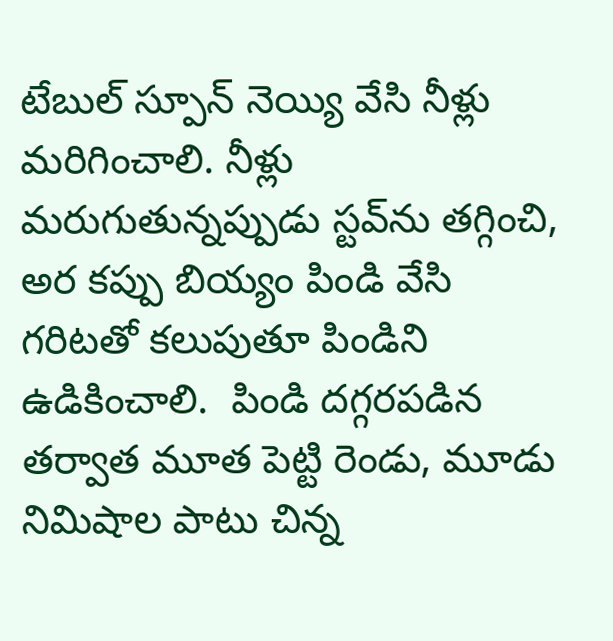టేబుల్ స్పూన్ నెయ్యి వేసి నీళ్లు మరిగించాలి. నీళ్లు మరుగుతున్నప్పుడు స్టవ్‌ను తగ్గించి, అర కప్పు బియ్యం పిండి వేసి గరిటతో కలుపుతూ పిండిని ఉడికించాలి.  పిండి దగ్గరపడిన తర్వాత మూత పెట్టి రెండు, మూడు నిమిషాల పాటు చిన్న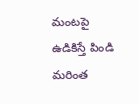మంటపై ఉడికిస్తే పిండి మరింత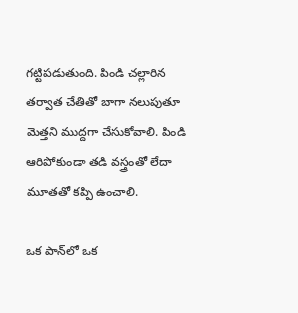గట్టిపడుతుంది. పిండి చల్లారిన తర్వాత చేతితో బాగా నలుపుతూ మెత్తని ముద్దగా చేసుకోవాలి. పిండి ఆరిపోకుండా తడి వస్త్రంతో లేదా మూతతో కప్పి ఉంచాలి.

ఒక పాన్‌లో ఒక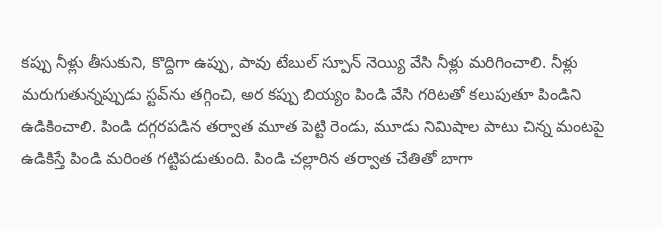కప్పు నీళ్లు తీసుకుని, కొద్దిగా ఉప్పు, పావు టేబుల్ స్పూన్ నెయ్యి వేసి నీళ్లు మరిగించాలి. నీళ్లు మరుగుతున్నప్పుడు స్టవ్‌ను తగ్గించి, అర కప్పు బియ్యం పిండి వేసి గరిటతో కలుపుతూ పిండిని ఉడికించాలి. పిండి దగ్గరపడిన తర్వాత మూత పెట్టి రెండు, మూడు నిమిషాల పాటు చిన్న మంటపై ఉడికిస్తే పిండి మరింత గట్టిపడుతుంది. పిండి చల్లారిన తర్వాత చేతితో బాగా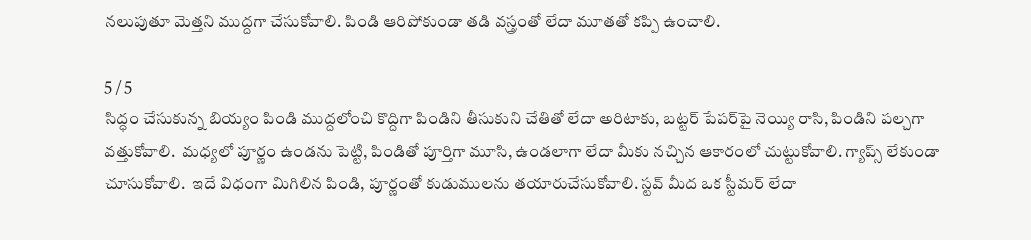నలుపుతూ మెత్తని ముద్దగా చేసుకోవాలి. పిండి ఆరిపోకుండా తడి వస్త్రంతో లేదా మూతతో కప్పి ఉంచాలి.

5 / 5
సిద్ధం చేసుకున్న బియ్యం పిండి ముద్దలోంచి కొద్దిగా పిండిని తీసుకుని చేతితో లేదా అరిటాకు, బట్టర్ పేపర్‌పై నెయ్యి రాసి, పిండిని పల్చగా వత్తుకోవాలి.  మధ్యలో పూర్ణం ఉండను పెట్టి, పిండితో పూర్తిగా మూసి, ఉండలాగా లేదా మీకు నచ్చిన ఆకారంలో చుట్టుకోవాలి. గ్యాప్స్ లేకుండా చూసుకోవాలి.  ఇదే విధంగా మిగిలిన పిండి, పూర్ణంతో కుడుములను తయారుచేసుకోవాలి. స్టవ్ మీద ఒక స్టీమర్ లేదా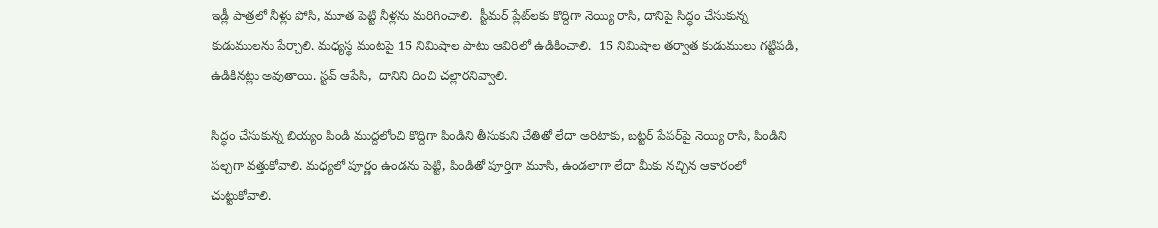ఇడ్లీ పాత్రలో నీళ్లు పోసి, మూత పెట్టి నీళ్లను మరిగించాలి.  స్టీమర్ ప్లేట్‌లకు కొద్దిగా నెయ్యి రాసి, దానిపై సిద్ధం చేసుకున్న కుడుములను పేర్చాలి. మధ్యస్థ మంటపై 15 నిమిషాల పాటు ఆవిరిలో ఉడికించాలి.  15 నిమిషాల తర్వాత కుడుములు గట్టిపడి, ఉడికినట్లు అవుతాయి. స్టవ్ ఆపేసి,  దానిని దించి చల్లారనివ్వాలి.

సిద్ధం చేసుకున్న బియ్యం పిండి ముద్దలోంచి కొద్దిగా పిండిని తీసుకుని చేతితో లేదా అరిటాకు, బట్టర్ పేపర్‌పై నెయ్యి రాసి, పిండిని పల్చగా వత్తుకోవాలి. మధ్యలో పూర్ణం ఉండను పెట్టి, పిండితో పూర్తిగా మూసి, ఉండలాగా లేదా మీకు నచ్చిన ఆకారంలో చుట్టుకోవాలి.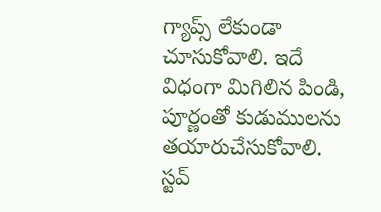గ్యాప్స్ లేకుండా చూసుకోవాలి. ఇదే విధంగా మిగిలిన పిండి, పూర్ణంతో కుడుములను తయారుచేసుకోవాలి. స్టవ్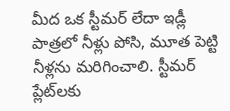మీద ఒక స్టీమర్ లేదా ఇడ్లీ పాత్రలో నీళ్లు పోసి, మూత పెట్టి నీళ్లను మరిగించాలి. స్టీమర్ ప్లేట్‌లకు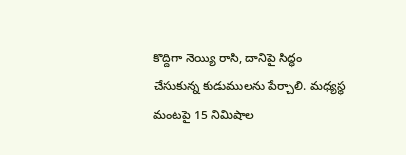కొద్దిగా నెయ్యి రాసి, దానిపై సిద్ధం చేసుకున్న కుడుములను పేర్చాలి. మధ్యస్థ మంటపై 15 నిమిషాల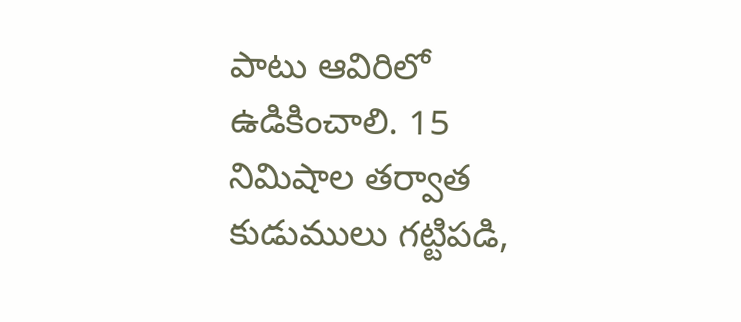పాటు ఆవిరిలో ఉడికించాలి. 15 నిమిషాల తర్వాత కుడుములు గట్టిపడి,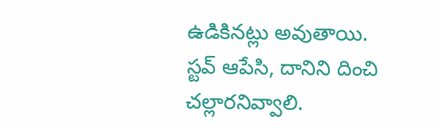ఉడికినట్లు అవుతాయి. స్టవ్ ఆపేసి, దానిని దించి చల్లారనివ్వాలి.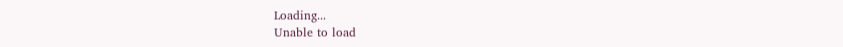Loading...
Unable to load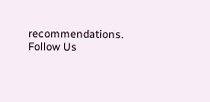recommendations.
Follow Us